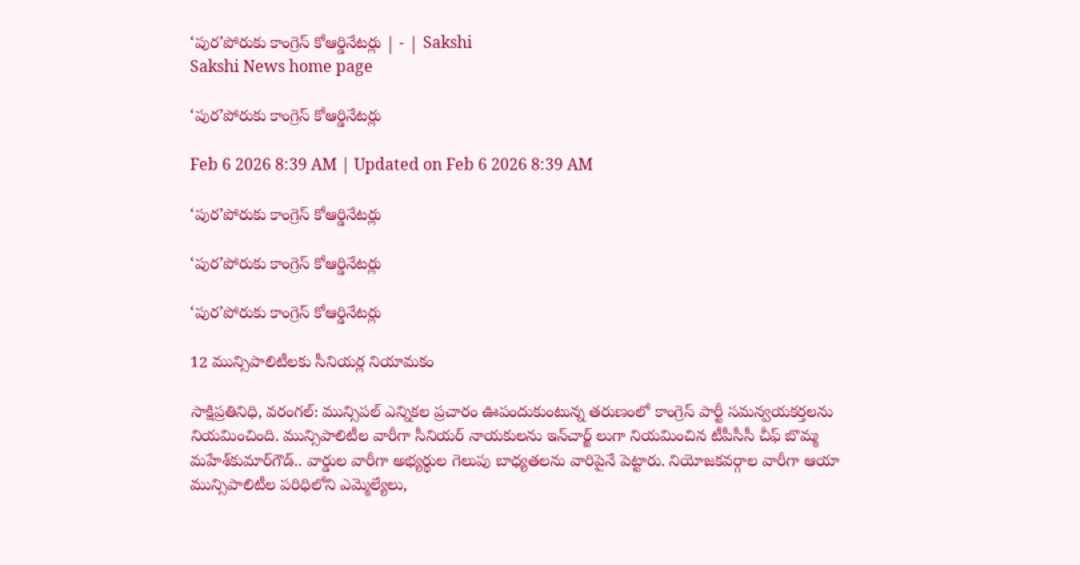‘పుర’పోరుకు కాంగ్రెస్‌ కోఆర్డినేటర్లు | - | Sakshi
Sakshi News home page

‘పుర’పోరుకు కాంగ్రెస్‌ కోఆర్డినేటర్లు

Feb 6 2026 8:39 AM | Updated on Feb 6 2026 8:39 AM

‘పుర’పోరుకు కాంగ్రెస్‌ కోఆర్డినేటర్లు

‘పుర’పోరుకు కాంగ్రెస్‌ కోఆర్డినేటర్లు

‘పుర’పోరుకు కాంగ్రెస్‌ కోఆర్డినేటర్లు

12 మున్సిపాలిటీలకు సీనియర్ల నియామకం

సాక్షిప్రతినిధి, వరంగల్‌: మున్సిపల్‌ ఎన్నికల ప్రచారం ఊపందుకుంటున్న తరుణంలో కాంగ్రెస్‌ పార్టీ సమన్వయకర్తలను నియమించింది. మున్సిపాలిటీల వారీగా సీనియర్‌ నాయకులను ఇన్‌చార్జ్‌ లుగా నియమించిన టీపీసీసీ చీఫ్‌ బొమ్మ మహేశ్‌కుమార్‌గౌడ్‌.. వార్డుల వారీగా అభ్యర్థుల గెలుపు బాధ్యతలను వారిపైనే పెట్టారు. నియోజకవర్గాల వారీగా ఆయా మున్సిపాలిటీల పరిధిలోని ఎమ్మెల్యేలు,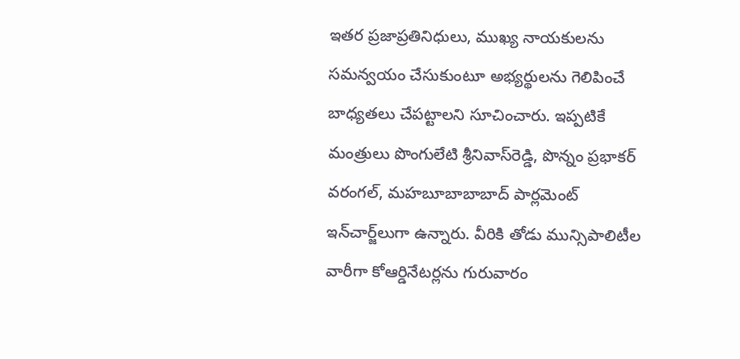ఇతర ప్రజాప్రతినిధులు, ముఖ్య నాయకులను సమన్వయం చేసుకుంటూ అభ్యర్థులను గెలిపించే బాధ్యతలు చేపట్టాలని సూచించారు. ఇప్పటికే మంత్రులు పొంగులేటి శ్రీనివాస్‌రెడ్డి, పొన్నం ప్రభాకర్‌ వరంగల్‌, మహబూబాబాబాద్‌ పార్లమెంట్‌ ఇన్‌చార్జ్‌లుగా ఉన్నారు. వీరికి తోడు మున్సిపాలిటీల వారీగా కోఆర్డినేటర్లను గురువారం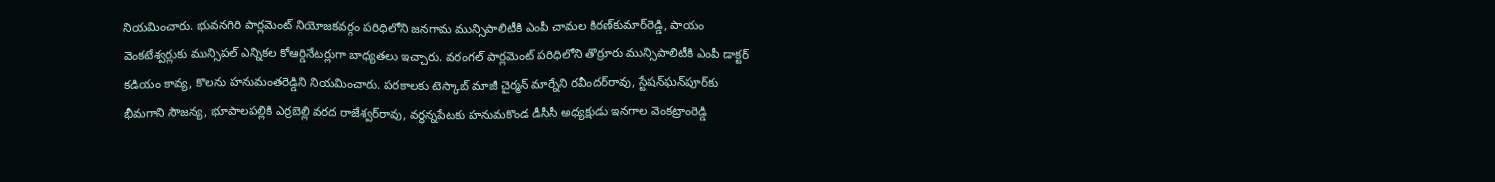నియమించారు. భువనగిరి పార్లమెంట్‌ నియోజకవర్గం పరిధిలోని జనగామ మున్సిపాలిటీకి ఎంపీ చామల కిరణ్‌కుమార్‌రెడ్డి, పాయం వెంకటేశ్వర్లుకు మున్సిపల్‌ ఎన్నికల కోఆర్డినేటర్లుగా బాధ్యతలు ఇచ్చారు. వరంగల్‌ పార్లమెంట్‌ పరిధిలోని తొర్రూరు మున్సిపాలిటీకి ఎంపీ డాక్టర్‌ కడియం కావ్య, కొలను హనుమంతరెడ్డిని నియమించారు. పరకాలకు టెస్కాబ్‌ మాజీ చైర్మన్‌ మార్నేని రవీందర్‌రావు, స్టేషన్‌ఘన్‌పూర్‌కు భీమగాని సౌజన్య, భూపాలపల్లికి ఎర్రబెల్లి వరద రాజేశ్వర్‌రావు, వర్ధన్నపేటకు హనుమకొండ డీసీసీ అధ్యక్షుడు ఇనగాల వెంకట్రాంరెడ్డి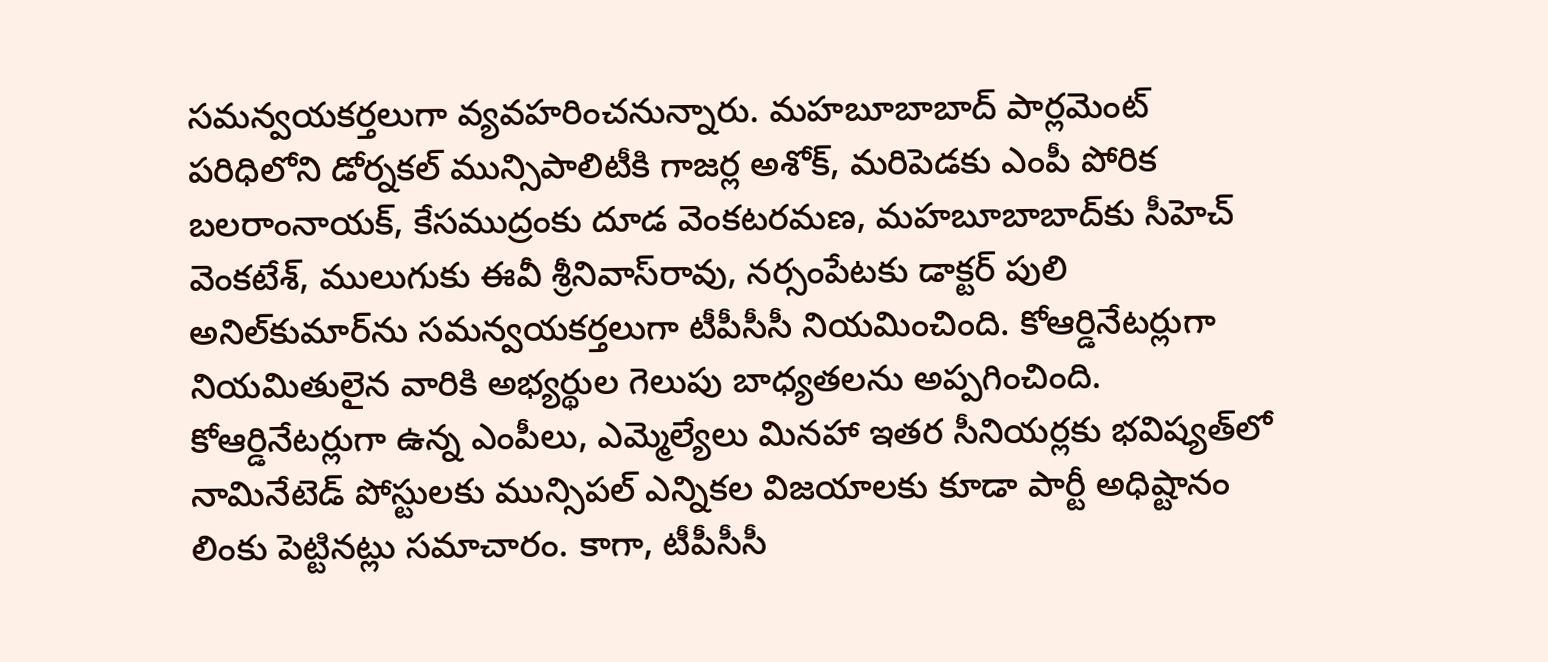సమన్వయకర్తలుగా వ్యవహరించనున్నారు. మహబూబాబాద్‌ పార్లమెంట్‌ పరిధిలోని డోర్నకల్‌ మున్సిపాలిటీకి గాజర్ల అశోక్‌, మరిపెడకు ఎంపీ పోరిక బలరాంనాయక్‌, కేసముద్రంకు దూడ వెంకటరమణ, మహబూబాబాద్‌కు సీహెచ్‌ వెంకటేశ్‌, ములుగుకు ఈవీ శ్రీనివాస్‌రావు, నర్సంపేటకు డాక్టర్‌ పులి అనిల్‌కుమార్‌ను సమన్వయకర్తలుగా టీపీసీసీ నియమించింది. కోఆర్డినేటర్లుగా నియమితులైన వారికి అభ్యర్థుల గెలుపు బాధ్యతలను అప్పగించింది. కోఆర్డినేటర్లుగా ఉన్న ఎంపీలు, ఎమ్మెల్యేలు మినహా ఇతర సీనియర్లకు భవిష్యత్‌లో నామినేటెడ్‌ పోస్టులకు మున్సిపల్‌ ఎన్నికల విజయాలకు కూడా పార్టీ అధిష్టానం లింకు పెట్టినట్లు సమాచారం. కాగా, టీపీసీసీ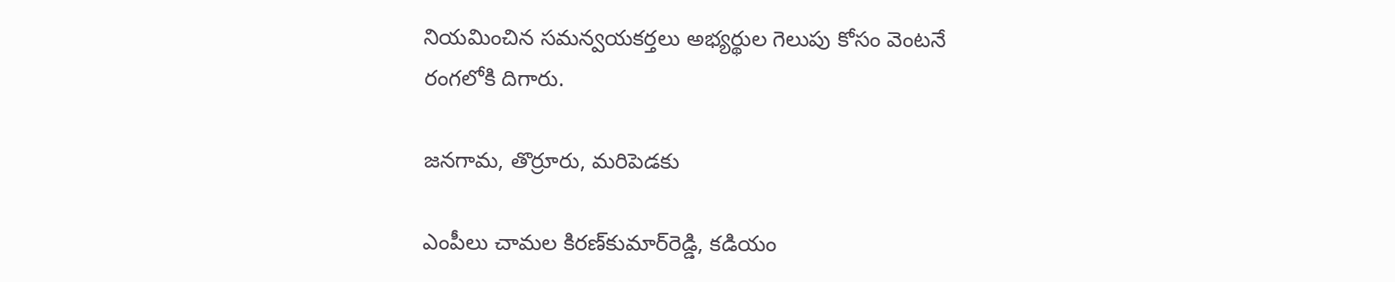నియమించిన సమన్వయకర్తలు అభ్యర్థుల గెలుపు కోసం వెంటనే రంగలోకి దిగారు.

జనగామ, తొర్రూరు, మరిపెడకు

ఎంపీలు చామల కిరణ్‌కుమార్‌రెడ్డి, కడియం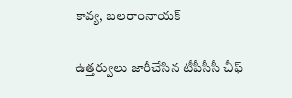కావ్య, బలరాంనాయక్‌

ఉత్తర్వులు జారీచేసిన టీపీసీసీ చీఫ్‌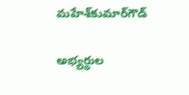మహేశ్‌కుమార్‌గౌడ్‌

అభ్యర్థుల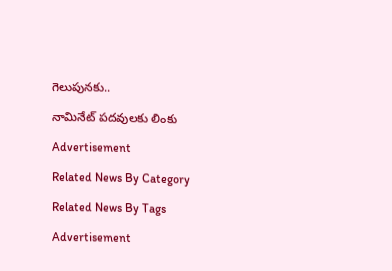గెలుపునకు..

నామినేట్‌ పదవులకు లింకు

Advertisement

Related News By Category

Related News By Tags

Advertisement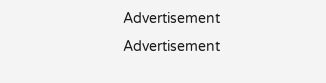Advertisement
Advertisement